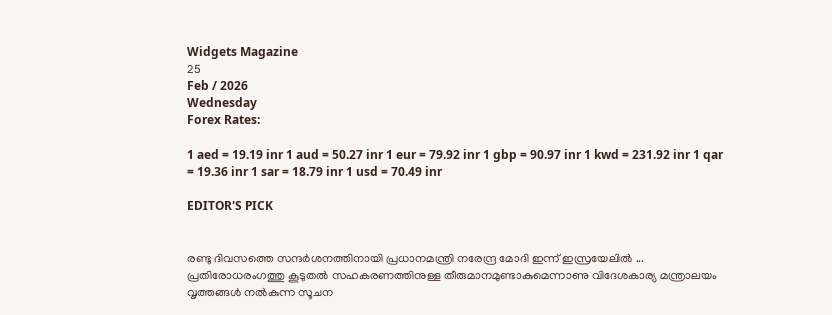Widgets Magazine
25
Feb / 2026
Wednesday
Forex Rates:

1 aed = 19.19 inr 1 aud = 50.27 inr 1 eur = 79.92 inr 1 gbp = 90.97 inr 1 kwd = 231.92 inr 1 qar = 19.36 inr 1 sar = 18.79 inr 1 usd = 70.49 inr

EDITOR'S PICK


രണ്ടു ദിവസത്തെ സന്ദർശനത്തിനായി പ്രധാനമന്ത്രി നരേന്ദ്ര മോദി ഇന്ന് ഇസ്രയേലിൽ ... പ്രതിരോധരംഗത്തു കൂടുതൽ സഹകരണത്തിനുള്ള തീരുമാനമുണ്ടാകുമെന്നാണു വിദേശകാര്യ മന്ത്രാലയം വൃത്തങ്ങൾ നൽകുന്ന സൂചന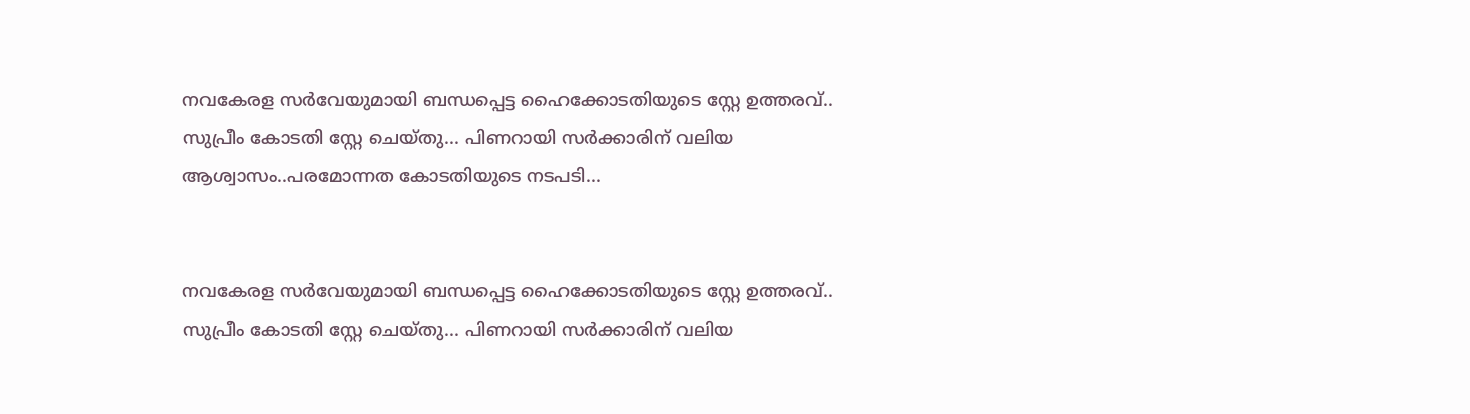നവകേരള സർവേയുമായി ബന്ധപ്പെട്ട ഹൈക്കോടതിയുടെ സ്റ്റേ ഉത്തരവ്.. സുപ്രീം കോടതി സ്റ്റേ ചെയ്തു... പിണറായി സർക്കാരിന് വലിയ ആശ്വാസം..പരമോന്നത കോടതിയുടെ നടപടി...


നവകേരള സർവേയുമായി ബന്ധപ്പെട്ട ഹൈക്കോടതിയുടെ സ്റ്റേ ഉത്തരവ്.. സുപ്രീം കോടതി സ്റ്റേ ചെയ്തു... പിണറായി സർക്കാരിന് വലിയ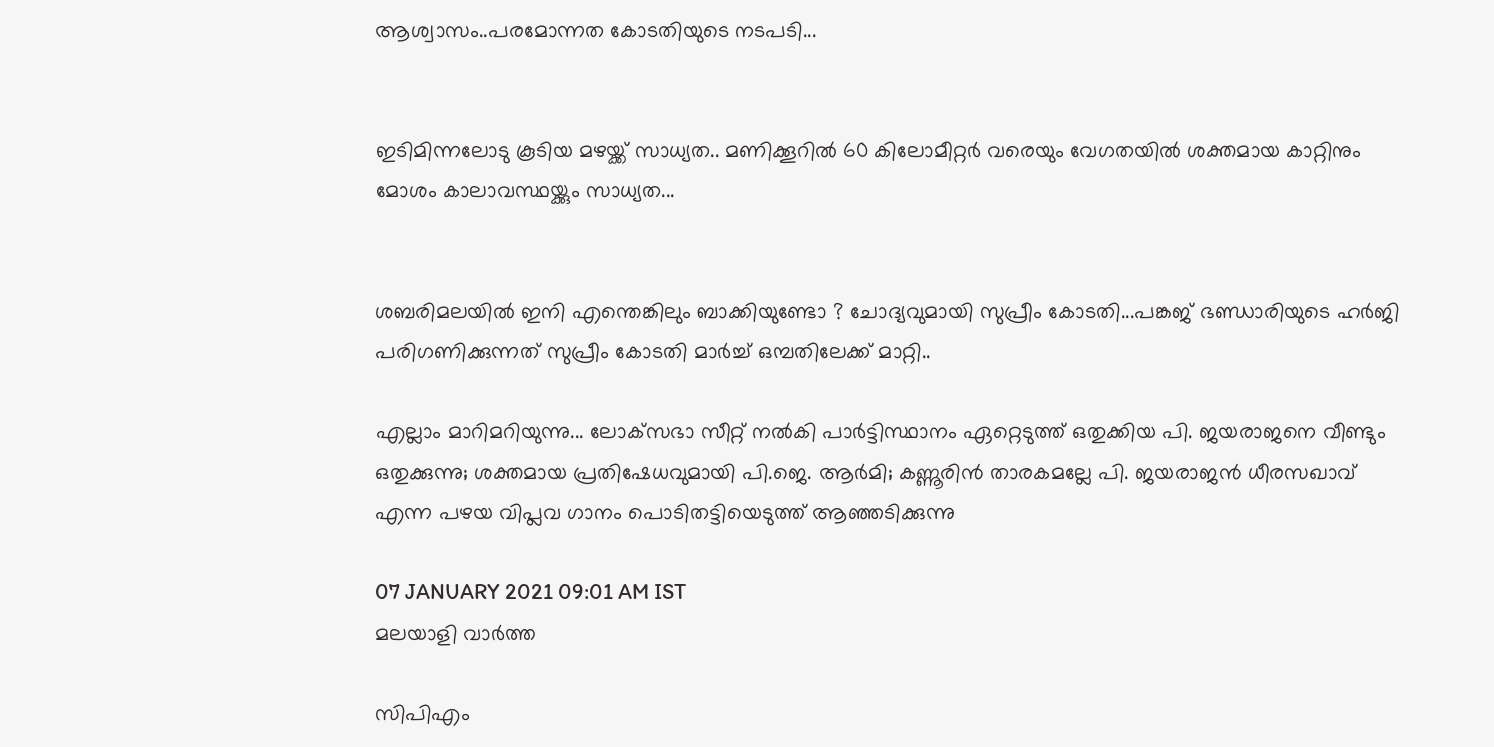ആശ്വാസം..പരമോന്നത കോടതിയുടെ നടപടി...


ഇടിമിന്നലോടു കൂടിയ മഴയ്ക്ക് സാധ്യത.. മണിക്കൂറിൽ 60 കിലോമീറ്റർ വരെയും വേഗതയിൽ ശക്തമായ കാറ്റിനും മോശം കാലാവസ്ഥയ്ക്കും സാധ്യത...


ശബരിമലയിൽ ഇനി എന്തെങ്കിലും ബാക്കിയുണ്ടോ ? ചോദ്യവുമായി സുപ്രീം കോടതി...പങ്കജ് ഭണ്ഡാരിയുടെ ഹർജി പരിഗണിക്കുന്നത് സുപ്രീം കോടതി മാർച്ച് ഒമ്പതിലേക്ക് മാറ്റി..

എല്ലാം മാറിമറിയുന്നു... ലോക്‌സഭാ സീറ്റ് നല്‍കി പാര്‍ട്ടിസ്ഥാനം ഏറ്റെടുത്ത് ഒതുക്കിയ പി. ജയരാജനെ വീണ്ടും ഒതുക്കുന്നു; ശക്തമായ പ്രതിഷേധവുമായി പി.ജെ. ആര്‍മി; കണ്ണൂരിന്‍ താരകമല്ലേ പി. ജയരാജന്‍ ധീരസഖാവ് എന്ന പഴയ വിപ്ലവ ഗാനം പൊടിതട്ടിയെടുത്ത് ആഞ്ഞടിക്കുന്നു

07 JANUARY 2021 09:01 AM IST
മലയാളി വാര്‍ത്ത

സിപിഎം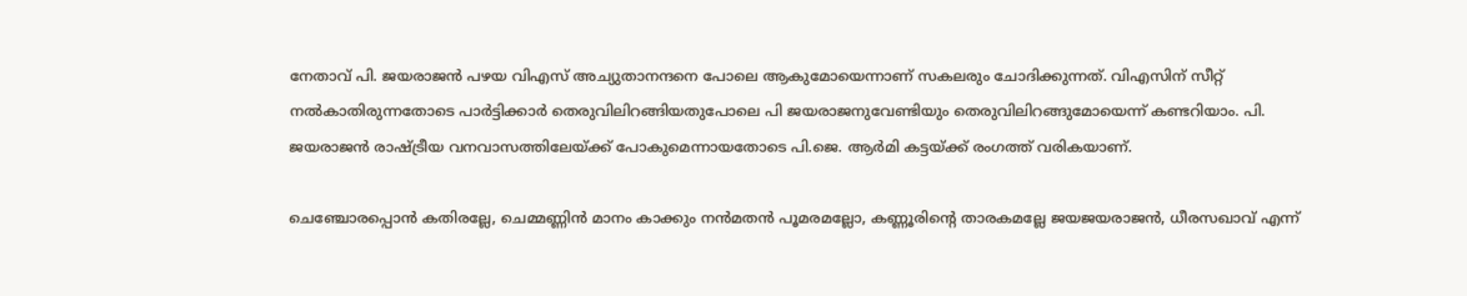നേതാവ് പി. ജയരാജന്‍ പഴയ വിഎസ് അച്യുതാനന്ദനെ പോലെ ആകുമോയെന്നാണ് സകലരും ചോദിക്കുന്നത്. വിഎസിന് സീറ്റ് നല്‍കാതിരുന്നതോടെ പാര്‍ട്ടിക്കാര്‍ തെരുവിലിറങ്ങിയതുപോലെ പി ജയരാജനുവേണ്ടിയും തെരുവിലിറങ്ങുമോയെന്ന് കണ്ടറിയാം. പി. ജയരാജന്‍ രാഷ്ട്രീയ വനവാസത്തിലേയ്ക്ക് പോകുമെന്നായതോടെ പി.ജെ. ആര്‍മി കട്ടയ്ക്ക് രംഗത്ത് വരികയാണ്.

ചെഞ്ചോരപ്പൊന്‍ കതിരല്ലേ, ചെമ്മണ്ണിന്‍ മാനം കാക്കും നന്‍മതന്‍ പൂമരമല്ലോ, കണ്ണൂരിന്റെ താരകമല്ലേ ജയജയരാജന്‍, ധീരസഖാവ് എന്ന്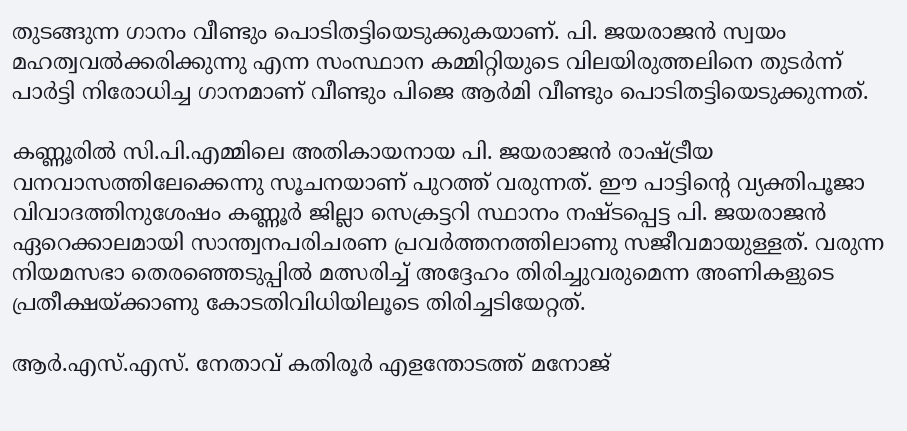തുടങ്ങുന്ന ഗാനം വീണ്ടും പൊടിതട്ടിയെടുക്കുകയാണ്. പി. ജയരാജന്‍ സ്വയം മഹത്വവല്‍ക്കരിക്കുന്നു എന്ന സംസ്ഥാന കമ്മിറ്റിയുടെ വിലയിരുത്തലിനെ തുടര്‍ന്ന് പാര്‍ട്ടി നിരോധിച്ച ഗാനമാണ് വീണ്ടും പിജെ ആര്‍മി വീണ്ടും പൊടിതട്ടിയെടുക്കുന്നത്.

കണ്ണൂരില്‍ സി.പി.എമ്മിലെ അതികായനായ പി. ജയരാജന്‍ രാഷ്ട്രീയ വനവാസത്തിലേക്കെന്നു സൂചനയാണ് പുറത്ത് വരുന്നത്. ഈ പാട്ടിന്റെ വ്യക്തിപൂജാ വിവാദത്തിനുശേഷം കണ്ണൂര്‍ ജില്ലാ സെക്രട്ടറി സ്ഥാനം നഷ്ടപ്പെട്ട പി. ജയരാജന്‍ ഏറെക്കാലമായി സാന്ത്വനപരിചരണ പ്രവര്‍ത്തനത്തിലാണു സജീവമായുള്ളത്. വരുന്ന നിയമസഭാ തെരഞ്ഞെടുപ്പില്‍ മത്സരിച്ച് അദ്ദേഹം തിരിച്ചുവരുമെന്ന അണികളുടെ പ്രതീക്ഷയ്ക്കാണു കോടതിവിധിയിലൂടെ തിരിച്ചടിയേറ്റത്.

ആര്‍.എസ്.എസ്. നേതാവ് കതിരൂര്‍ എളന്തോടത്ത് മനോജ്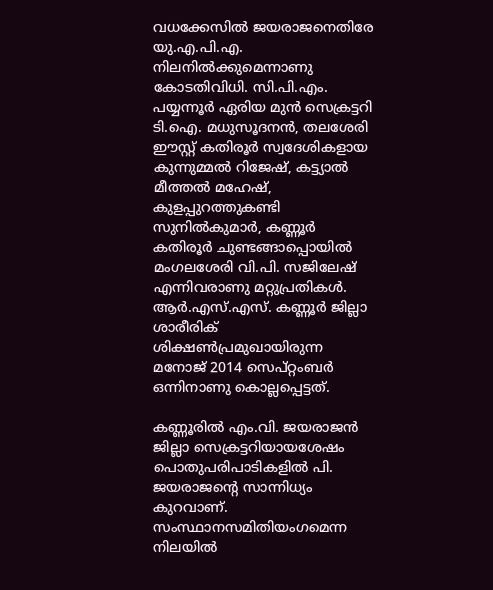വധക്കേസില്‍ ജയരാജനെതിരേ യു.എ.പി.എ. നിലനില്‍ക്കുമെന്നാണു കോടതിവിധി. സി.പി.എം. പയ്യന്നൂര്‍ ഏരിയ മുന്‍ സെക്രട്ടറി ടി.ഐ. മധുസൂദനന്‍, തലശേരി ഈസ്റ്റ് കതിരൂര്‍ സ്വദേശികളായ കുന്നുമ്മല്‍ റിജേഷ്, കട്ട്യാല്‍ മീത്തല്‍ മഹേഷ്, കുളപ്പുറത്തുകണ്ടി സുനില്‍കുമാര്‍, കണ്ണൂര്‍ കതിരൂര്‍ ചുണ്ടങ്ങാപ്പൊയില്‍ മംഗലശേരി വി.പി. സജിലേഷ് എന്നിവരാണു മറ്റുപ്രതികള്‍. ആര്‍.എസ്.എസ്. കണ്ണൂര്‍ ജില്ലാ ശാരീരിക് ശിക്ഷണ്‍പ്രമുഖായിരുന്ന മനോജ് 2014 സെപ്റ്റംബര്‍ ഒന്നിനാണു കൊല്ലപ്പെട്ടത്.

കണ്ണൂരില്‍ എം.വി. ജയരാജന്‍ ജില്ലാ സെക്രട്ടറിയായശേഷം പൊതുപരിപാടികളില്‍ പി. ജയരാജന്റെ സാന്നിധ്യം കുറവാണ്. സംസ്ഥാനസമിതിയംഗമെന്ന നിലയില്‍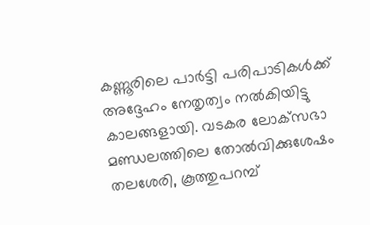കണ്ണൂരിലെ പാര്‍ട്ടി പരിപാടികള്‍ക്ക് അദ്ദേഹം നേതൃത്വം നല്‍കിയിട്ടു കാലങ്ങളായി. വടകര ലോക്‌സഭാ മണ്ഡലത്തിലെ തോല്‍വിക്കുശേഷം തലശേരി, കൂത്തുപറമ്പ്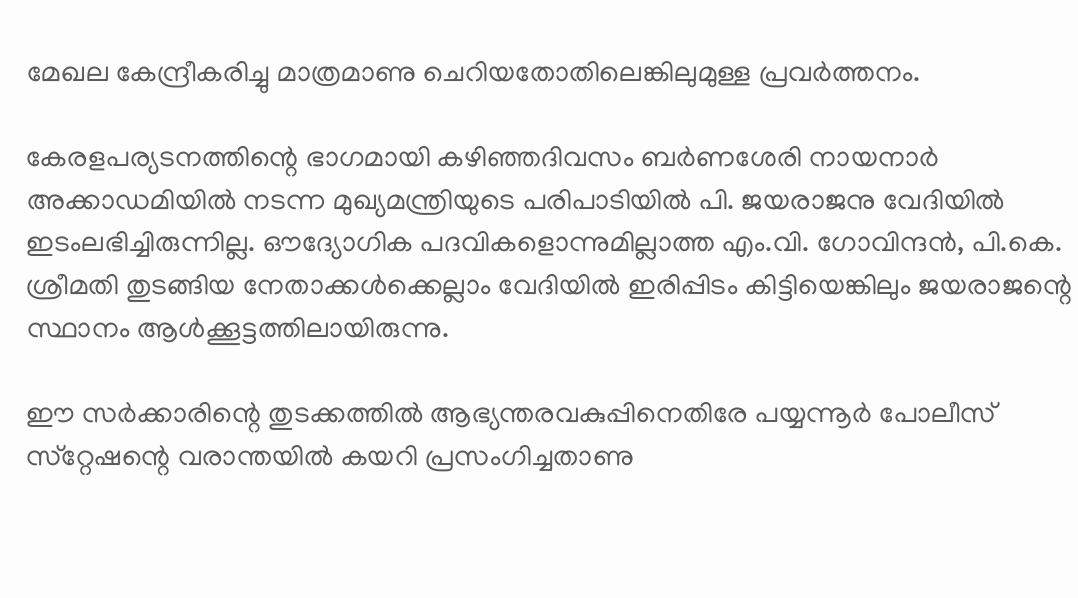മേഖല കേന്ദ്രീകരിച്ചു മാത്രമാണു ചെറിയതോതിലെങ്കിലുമുള്ള പ്രവര്‍ത്തനം.

കേരളപര്യടനത്തിന്റെ ഭാഗമായി കഴിഞ്ഞദിവസം ബര്‍ണശേരി നായനാര്‍ അക്കാഡമിയില്‍ നടന്ന മുഖ്യമന്ത്രിയുടെ പരിപാടിയില്‍ പി. ജയരാജനു വേദിയില്‍ ഇടംലഭിച്ചിരുന്നില്ല. ഔദ്യോഗിക പദവികളൊന്നുമില്ലാത്ത എം.വി. ഗോവിന്ദന്‍, പി.കെ. ശ്രീമതി തുടങ്ങിയ നേതാക്കള്‍ക്കെല്ലാം വേദിയില്‍ ഇരിപ്പിടം കിട്ടിയെങ്കിലും ജയരാജന്റെ സ്ഥാനം ആള്‍ക്കൂട്ടത്തിലായിരുന്നു.

ഈ സര്‍ക്കാരിന്റെ തുടക്കത്തില്‍ ആഭ്യന്തരവകുപ്പിനെതിരേ പയ്യന്നൂര്‍ പോലീസ് സ്‌റ്റേഷന്റെ വരാന്തയില്‍ കയറി പ്രസംഗിച്ചതാണു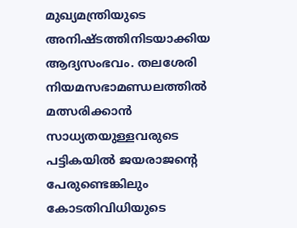മുഖ്യമന്ത്രിയുടെ അനിഷ്ടത്തിനിടയാക്കിയ ആദ്യസംഭവം. തലശേരി നിയമസഭാമണ്ഡലത്തില്‍ മത്സരിക്കാന്‍ സാധ്യതയുള്ളവരുടെ പട്ടികയില്‍ ജയരാജന്റെ പേരുണ്ടെങ്കിലും കോടതിവിധിയുടെ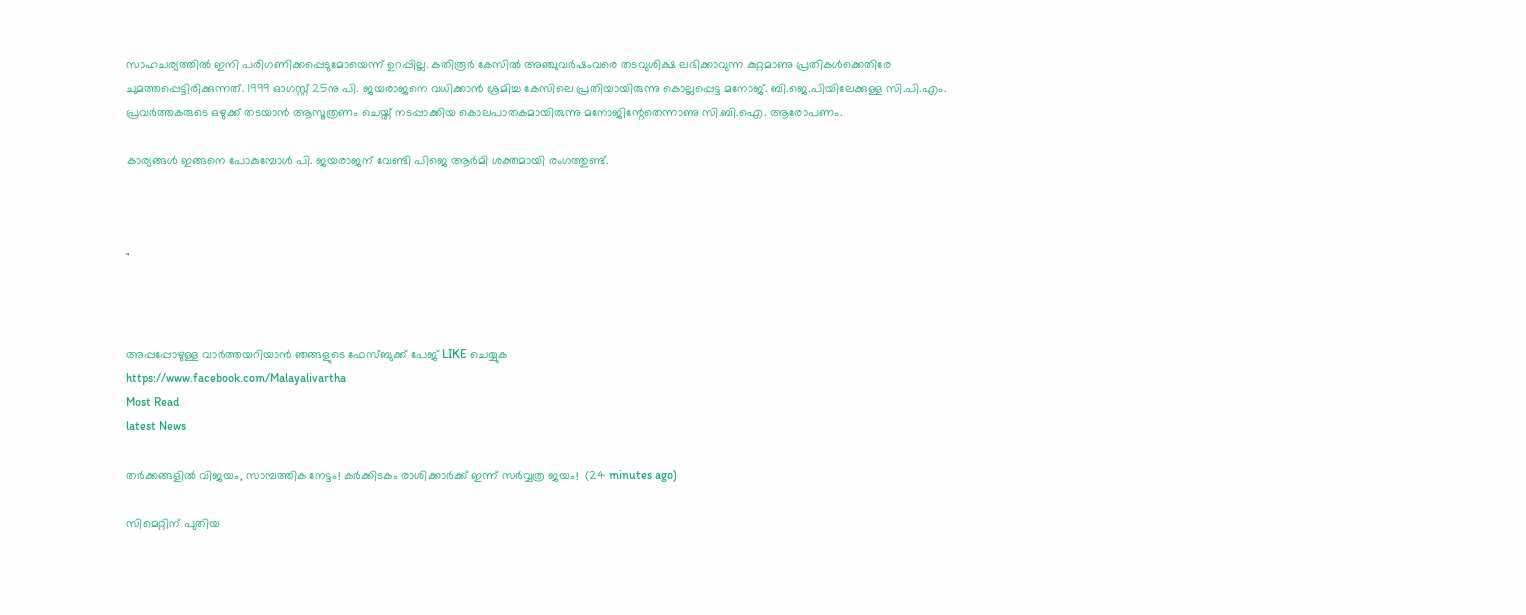സാഹചര്യത്തില്‍ ഇനി പരിഗണിക്കപ്പെടുമോയെന്ന് ഉറപ്പില്ല. കതിരൂര്‍ കേസില്‍ അഞ്ചുവര്‍ഷംവരെ തടവുശിക്ഷ ലഭിക്കാവുന്ന കുറ്റമാണു പ്രതികള്‍ക്കെതിരേ ചുമത്തപ്പെട്ടിരിക്കുന്നത്. 1999 ഓഗസ്റ്റ് 25നു പി. ജയരാജനെ വധിക്കാന്‍ ശ്രമിച്ച കേസിലെ പ്രതിയായിരുന്നു കൊല്ലപ്പെട്ട മനോജ്. ബി.ജെ.പിയിലേക്കുള്ള സി.പി.എം. പ്രവര്‍ത്തകരുടെ ഒഴുക്ക് തടയാന്‍ ആസൂത്രണം ചെയ്ത് നടപ്പാക്കിയ കൊലപാതകമായിരുന്നു മനോജിന്റേതെന്നാണു സി.ബി.ഐ. ആരോപണം.

കാര്യങ്ങള്‍ ഇങ്ങനെ പോകുമ്പോള്‍ പി. ജയരാജന് വേണ്ടി പിജെ ആര്‍മി ശക്തമായി രംഗത്തുണ്ട്.



"



അപ്പപ്പോഴുള്ള വാര്‍ത്തയറിയാന്‍ ഞങ്ങളുടെ ഫേസ്‌ബുക്ക്‌ പേജ് LIKE ചെയ്യുക
https://www.facebook.com/Malayalivartha
Most Read
latest News

തർക്കങ്ങളിൽ വിജയം, സാമ്പത്തിക നേട്ടം! കർക്കിടകം രാശിക്കാർക്ക് ഇന്ന് സർവ്വത്ര ജയം!  (24 minutes ago)

സിമെറ്റിന് പുതിയ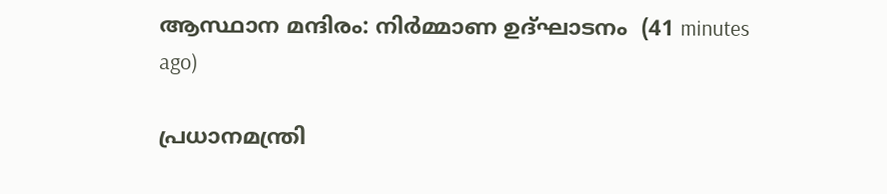ആസ്ഥാന മന്ദിരം: നിര്‍മ്മാണ ഉദ്ഘാടനം  (41 minutes ago)

പ്രധാനമന്ത്രി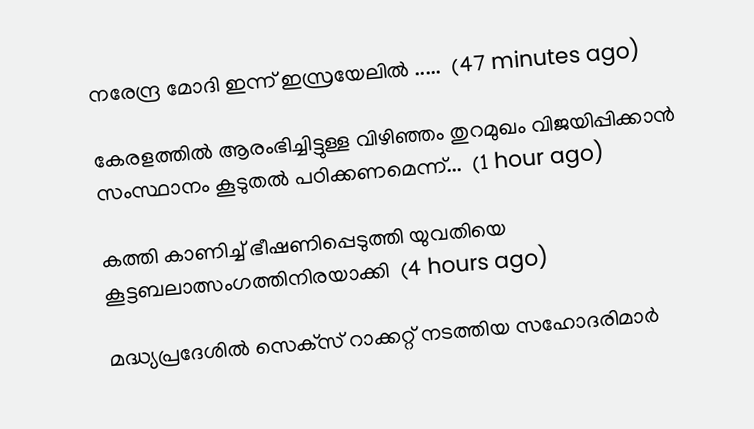നരേന്ദ്ര മോദി ഇന്ന് ഇസ്രയേലിൽ .....  (47 minutes ago)

കേരളത്തിൽ ആരംഭിച്ചിട്ടുള്ള വിഴിഞ്ഞം തുറമുഖം വിജയിപ്പിക്കാൻ സംസ്ഥാനം കൂടുതൽ പഠിക്കണമെന്ന്...  (1 hour ago)

കത്തി കാണിച്ച് ഭീഷണിപ്പെടുത്തി യുവതിയെ കൂട്ടബലാത്സംഗത്തിനിരയാക്കി  (4 hours ago)

മദ്ധ്യപ്രദേശില്‍ സെക്‌സ് റാക്കറ്റ് നടത്തിയ സഹോദരിമാര്‍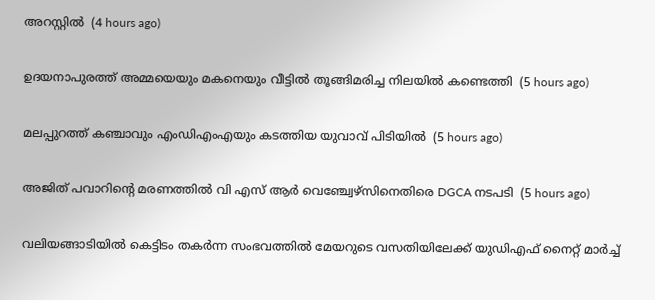അറസ്റ്റില്‍  (4 hours ago)

ഉദയനാപുരത്ത് അമ്മയെയും മകനെയും വീട്ടില്‍ തൂങ്ങിമരിച്ച നിലയില്‍ കണ്ടെത്തി  (5 hours ago)

മലപ്പുറത്ത് കഞ്ചാവും എംഡിഎംഎയും കടത്തിയ യുവാവ് പിടിയില്‍  (5 hours ago)

അജിത് പവാറിന്റെ മരണത്തില്‍ വി എസ് ആര്‍ വെഞ്ച്വേഴ്‌സിനെതിരെ DGCA നടപടി  (5 hours ago)

വലിയങ്ങാടിയില്‍ കെട്ടിടം തകര്‍ന്ന സംഭവത്തില്‍ മേയറുടെ വസതിയിലേക്ക് യുഡിഎഫ് നൈറ്റ് മാര്‍ച്ച്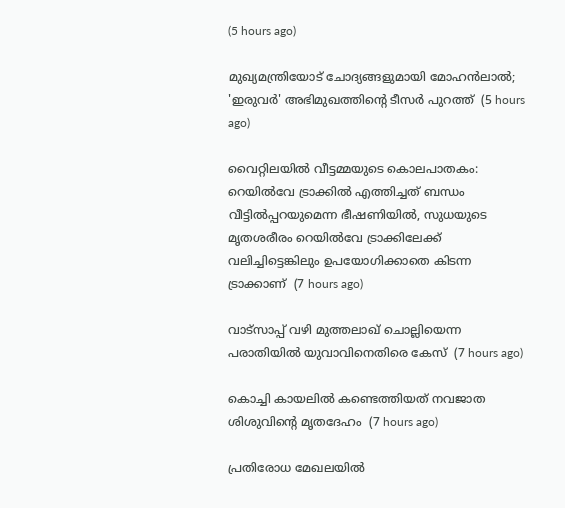(5 hours ago)

മുഖ്യമന്ത്രിയോട് ചോദ്യങ്ങളുമായി മോഹന്‍ലാല്‍; 'ഇരുവര്‍' അഭിമുഖത്തിന്റെ ടീസര്‍ പുറത്ത്  (5 hours ago)

വൈറ്റിലയില്‍ വീട്ടമ്മയുടെ കൊലപാതകം: റെയില്‍വേ ട്രാക്കില്‍ എത്തിച്ചത് ബന്ധം വീട്ടില്‍പ്പറയുമെന്ന ഭീഷണിയില്‍, സുധയുടെ മൃതശരീരം റെയില്‍വേ ട്രാക്കിലേക്ക് വലിച്ചിട്ടെങ്കിലും ഉപയോഗിക്കാതെ കിടന്ന ട്രാക്കാണ്  (7 hours ago)

വാട്‌സാപ്പ് വഴി മുത്തലാഖ് ചൊല്ലിയെന്ന പരാതിയില്‍ യുവാവിനെതിരെ കേസ്  (7 hours ago)

കൊച്ചി കായലില്‍ കണ്ടെത്തിയത് നവജാത ശിശുവിന്റെ മൃതദേഹം  (7 hours ago)

പ്രതിരോധ മേഖലയില്‍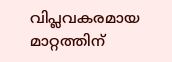വിപ്ലവകരമായ മാറ്റത്തിന്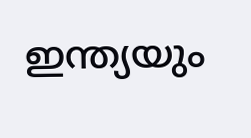ഇന്ത്യയും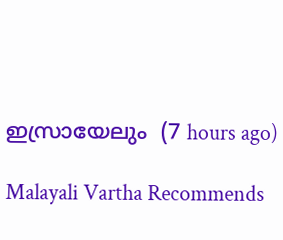ഇസ്രായേലും  (7 hours ago)

Malayali Vartha Recommends